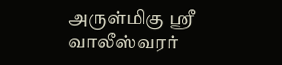அருள்மிகு ஸ்ரீ வாலீஸ்வரர்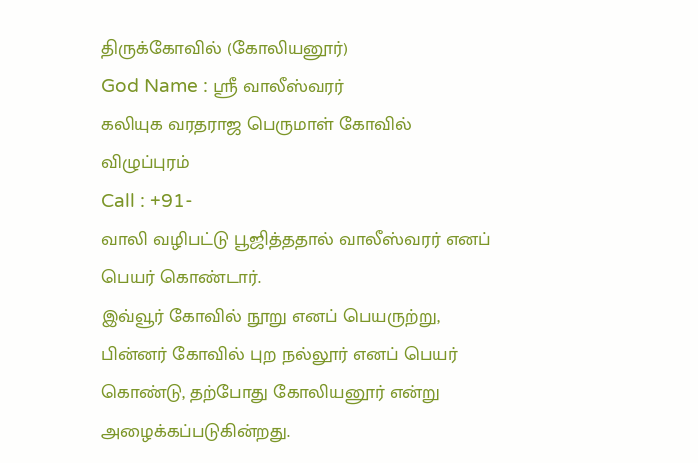திருக்கோவில் (கோலியனூர்)
God Name : ஸ்ரீ வாலீஸ்வரர்
கலியுக வரதராஜ பெருமாள் கோவில்
விழுப்புரம்
Call : +91-
வாலி வழிபட்டு பூஜித்ததால் வாலீஸ்வரர் எனப் பெயர் கொண்டார்.
இவ்வூர் கோவில் நூறு எனப் பெயருற்று, பின்னர் கோவில் புற நல்லூர் எனப் பெயர் கொண்டு, தற்போது கோலியனூர் என்று அழைக்கப்படுகின்றது.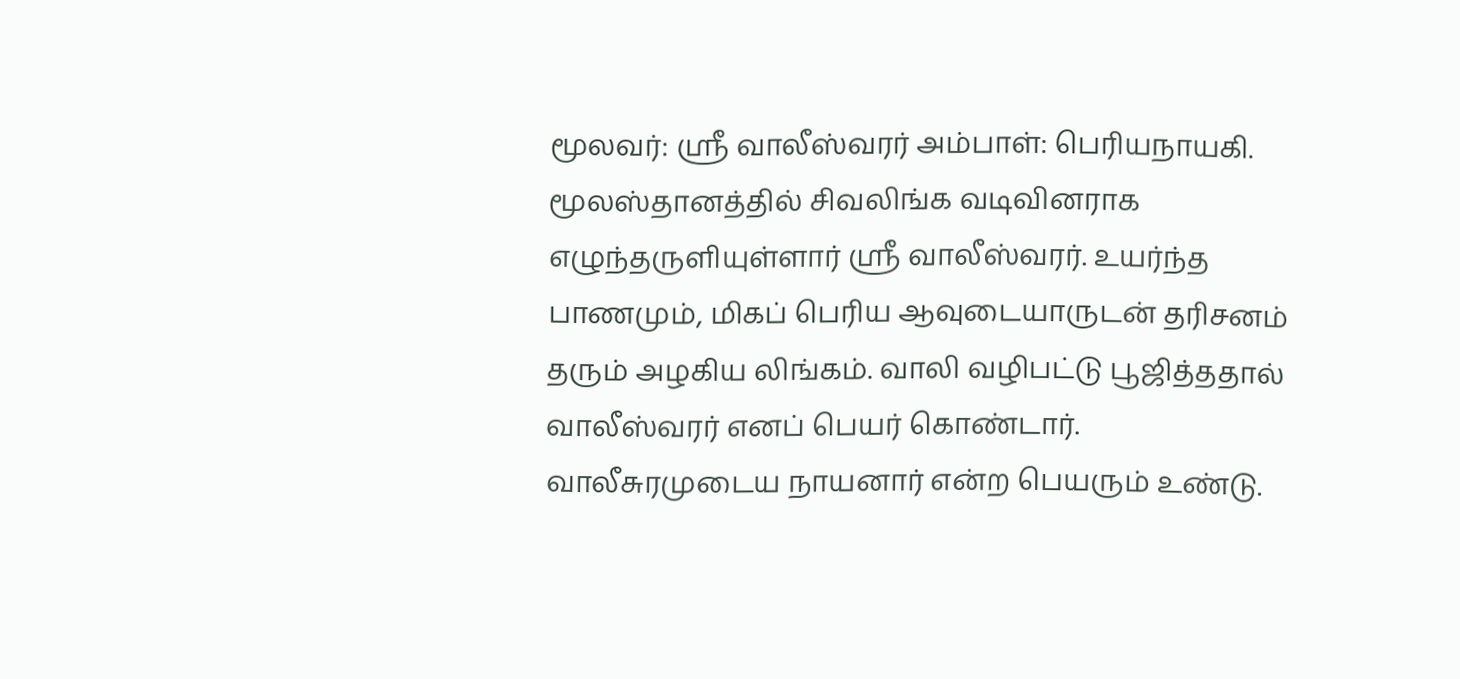மூலவர்: ஸ்ரீ வாலீஸ்வரர் அம்பாள்: பெரியநாயகி.
மூலஸ்தானத்தில் சிவலிங்க வடிவினராக எழுந்தருளியுள்ளார் ஸ்ரீ வாலீஸ்வரர். உயர்ந்த பாணமும், மிகப் பெரிய ஆவுடையாருடன் தரிசனம் தரும் அழகிய லிங்கம். வாலி வழிபட்டு பூஜித்ததால் வாலீஸ்வரர் எனப் பெயர் கொண்டார். வாலீசுரமுடைய நாயனார் என்ற பெயரும் உண்டு.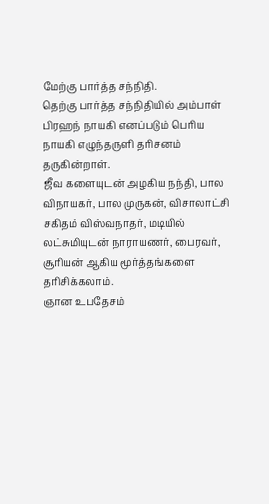மேற்கு பார்த்த சந்நிதி.
தெற்கு பார்த்த சந்நிதியில் அம்பாள் பிரஹந் நாயகி எனப்படும் பெரிய நாயகி எழுந்தருளி தரிசனம் தருகின்றாள்.
ஜீவ களையுடன் அழகிய நந்தி, பால விநாயகர், பால முருகன், விசாலாட்சி சகிதம் விஸ்வநாதர், மடியில் லட்சுமியுடன் நாராயணர், பைரவர், சூரியன் ஆகிய மூர்த்தங்களை தரிசிக்கலாம்.
ஞான உபதேசம்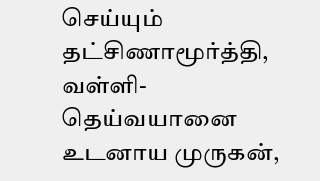செய்யும் தட்சிணாமூர்த்தி, வள்ளி-தெய்வயானை உடனாய முருகன்,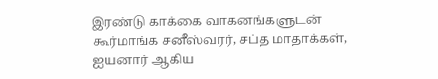இரண்டு காக்கை வாகனங்களுடன் கூர்மாங்க சனீஸ்வரர், சப்த மாதாக்கள், ஐயனார் ஆகிய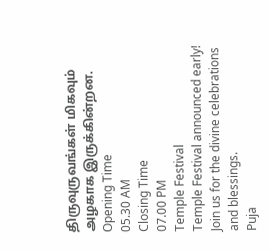திருவுருவங்கள் மிகவும் அழகாக இருக்கின்றன.
Opening Time
05.30 AM
Closing Time
07.00 PM
Temple Festival
Temple Festival announced early! Join us for the divine celebrations and blessings.
Puja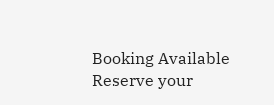Booking Available
Reserve your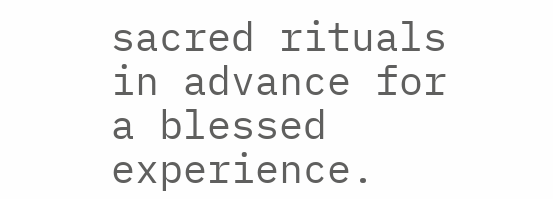sacred rituals in advance for a blessed experience.